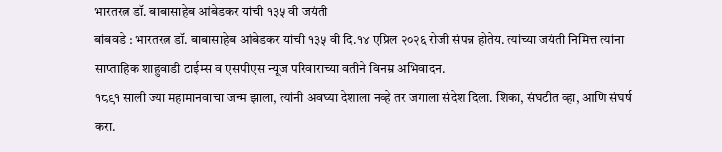भारतरत्न डॉ. बाबासाहेब आंबेडकर यांची १३५ वी जयंती
बांबवडे : भारतरत्न डॉ. बाबासाहेब आंबेडकर यांची १३५ वी दि.१४ एप्रिल २०२६ रोजी संपन्न होतेय. त्यांच्या जयंती निमित्त त्यांना साप्ताहिक शाहुवाडी टाईम्स व एसपीएस न्यूज परिवाराच्या वतीने विनम्र अभिवादन.
१८९१ साली ज्या महामानवाचा जन्म झाला, त्यांनी अवघ्या देशाला नव्हे तर जगाला संदेश दिला. शिका, संघटीत व्हा, आणि संघर्ष करा.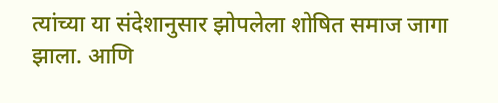त्यांच्या या संदेशानुसार झोपलेला शोषित समाज जागा झाला. आणि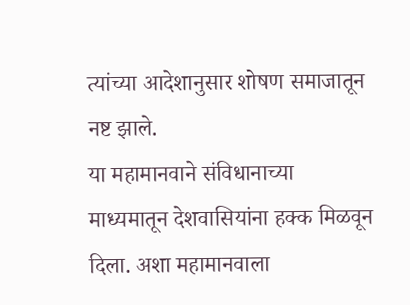त्यांच्या आदेशानुसार शोषण समाजातून नष्ट झाले.
या महामानवाने संविधानाच्या माध्यमातून देशवासियांना हक्क मिळवून दिला. अशा महामानवाला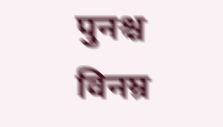पुनश्च विनम्र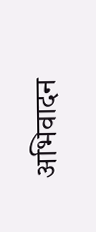अभिवादन